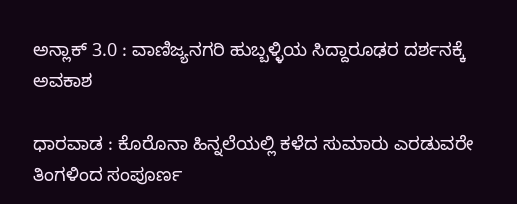ಅನ್ಲಾಕ್ 3.0 : ವಾಣಿಜ್ಯನಗರಿ ಹುಬ್ಬಳ್ಳಿಯ ಸಿದ್ದಾರೂಢರ ದರ್ಶನಕ್ಕೆ ಅವಕಾಶ

ಧಾರವಾಡ : ಕೊರೊನಾ ಹಿನ್ನಲೆಯಲ್ಲಿ ಕಳೆದ ಸುಮಾರು ಎರಡುವರೇ ತಿಂಗಳಿಂದ ಸಂಪೂರ್ಣ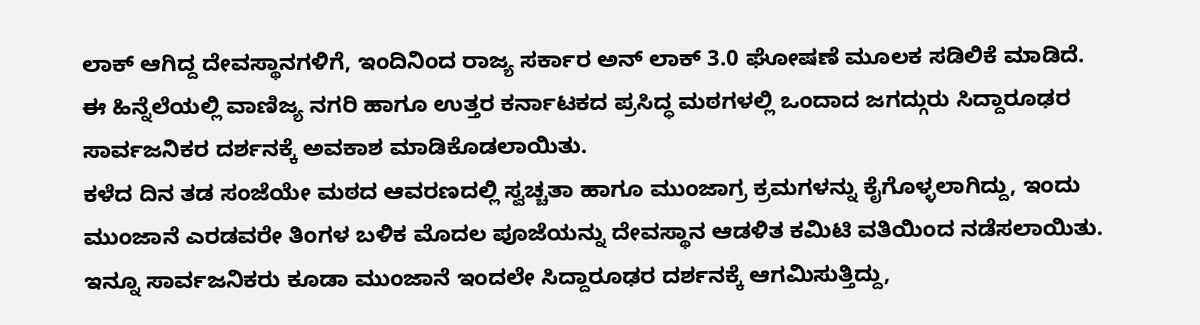ಲಾಕ್ ಆಗಿದ್ದ ದೇವಸ್ಥಾನಗಳಿಗೆ, ಇಂದಿನಿಂದ ರಾಜ್ಯ ಸರ್ಕಾರ ಅನ್ ಲಾಕ್ 3.0 ಘೋಷಣೆ ಮೂಲಕ ಸಡಿಲಿಕೆ ಮಾಡಿದೆ. ಈ ಹಿನ್ನೆಲೆಯಲ್ಲಿ ವಾಣಿಜ್ಯ ನಗರಿ ಹಾಗೂ ಉತ್ತರ ಕರ್ನಾಟಕದ ಪ್ರಸಿದ್ಧ ಮಠಗಳಲ್ಲಿ ಒಂದಾದ ಜಗದ್ಗುರು ಸಿದ್ದಾರೂಢರ ಸಾರ್ವಜನಿಕರ ದರ್ಶನಕ್ಕೆ ಅವಕಾಶ ಮಾಡಿಕೊಡಲಾಯಿತು.
ಕಳೆದ ದಿನ ತಡ ಸಂಜೆಯೇ ಮಠದ ಆವರಣದಲ್ಲಿ ಸ್ವಚ್ಚತಾ ಹಾಗೂ ಮುಂಜಾಗ್ರ ಕ್ರಮಗಳನ್ನು ಕೈಗೊಳ್ಳಲಾಗಿದ್ದು, ಇಂದು ಮುಂಜಾನೆ ಎರಡವರೇ ತಿಂಗಳ ಬಳಿಕ ಮೊದಲ ಪೂಜೆಯನ್ನು ದೇವಸ್ಥಾನ ಆಡಳಿತ ಕಮಿಟಿ ವತಿಯಿಂದ ನಡೆಸಲಾಯಿತು. ಇನ್ನೂ ಸಾರ್ವಜನಿಕರು ಕೂಡಾ ಮುಂಜಾನೆ ಇಂದಲೇ ಸಿದ್ದಾರೂಢರ ದರ್ಶನಕ್ಕೆ ಆಗಮಿಸುತ್ತಿದ್ದು,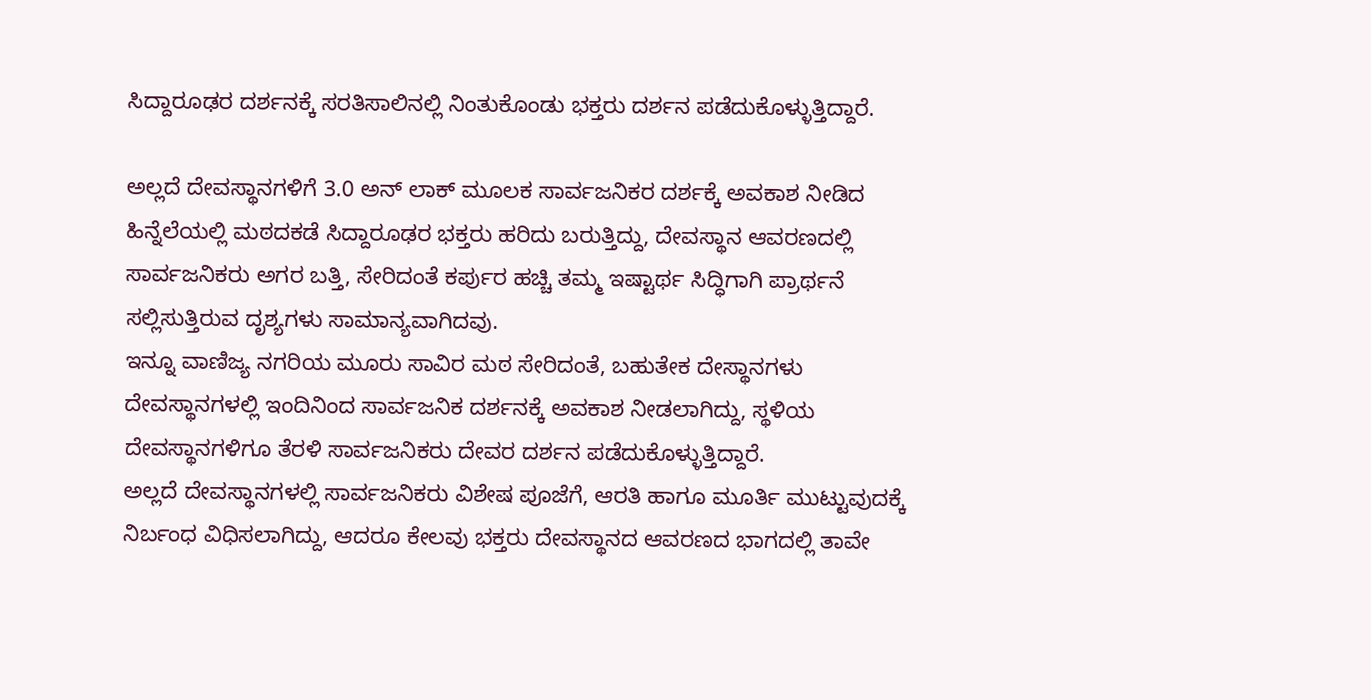ಸಿದ್ದಾರೂಢರ ದರ್ಶನಕ್ಕೆ ಸರತಿಸಾಲಿನಲ್ಲಿ ನಿಂತುಕೊಂಡು ಭಕ್ತರು ದರ್ಶನ ಪಡೆದುಕೊಳ್ಳುತ್ತಿದ್ದಾರೆ.

ಅಲ್ಲದೆ ದೇವಸ್ಥಾನಗಳಿಗೆ 3.0 ಅನ್ ಲಾಕ್ ಮೂಲಕ ಸಾರ್ವಜನಿಕರ ದರ್ಶಕ್ಕೆ ಅವಕಾಶ ನೀಡಿದ ಹಿನ್ನೆಲೆಯಲ್ಲಿ ಮಠದಕಡೆ ಸಿದ್ದಾರೂಢರ ಭಕ್ತರು ಹರಿದು ಬರುತ್ತಿದ್ದು, ದೇವಸ್ಥಾನ ಆವರಣದಲ್ಲಿ ಸಾರ್ವಜನಿಕರು ಅಗರ ಬತ್ತಿ, ಸೇರಿದಂತೆ ಕರ್ಪುರ ಹಚ್ಚಿ ತಮ್ಮ ಇಷ್ಟಾರ್ಥ ಸಿದ್ಧಿಗಾಗಿ ಪ್ರಾರ್ಥನೆ ಸಲ್ಲಿಸುತ್ತಿರುವ ದೃಶ್ಯಗಳು ಸಾಮಾನ್ಯವಾಗಿದವು.
ಇನ್ನೂ ವಾಣಿಜ್ಯ ನಗರಿಯ ಮೂರು ಸಾವಿರ ಮಠ ಸೇರಿದಂತೆ, ಬಹುತೇಕ ದೇಸ್ಥಾನಗಳು ದೇವಸ್ಥಾನಗಳಲ್ಲಿ ಇಂದಿನಿಂದ ಸಾರ್ವಜನಿಕ ದರ್ಶನಕ್ಕೆ ಅವಕಾಶ ನೀಡಲಾಗಿದ್ದು, ಸ್ಥಳಿಯ ದೇವಸ್ಥಾನಗಳಿಗೂ ತೆರಳಿ ಸಾರ್ವಜನಿಕರು ದೇವರ ದರ್ಶನ ಪಡೆದುಕೊಳ್ಳುತ್ತಿದ್ದಾರೆ.
ಅಲ್ಲದೆ ದೇವಸ್ಥಾನಗಳಲ್ಲಿ ಸಾರ್ವಜನಿಕರು ವಿಶೇಷ ಪೂಜೆಗೆ, ಆರತಿ ಹಾಗೂ ಮೂರ್ತಿ ಮುಟ್ಟುವುದಕ್ಕೆ ನಿರ್ಬಂಧ ವಿಧಿಸಲಾಗಿದ್ದು, ಆದರೂ ಕೇಲವು ಭಕ್ತರು ದೇವಸ್ಥಾನದ ಆವರಣದ ಭಾಗದಲ್ಲಿ ತಾವೇ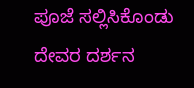ಪೂಜೆ ಸಲ್ಲಿಸಿಕೊಂಡು ದೇವರ ದರ್ಶನ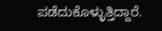ಪಡೆದುಕೊಳ್ಳುತ್ತಿದ್ದಾರೆ.